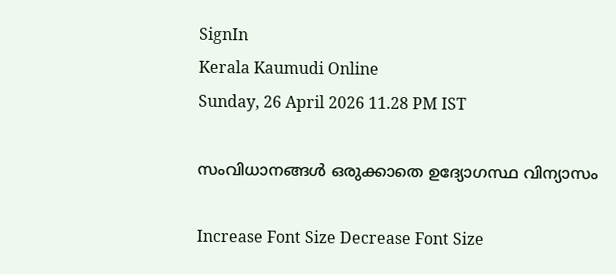SignIn
Kerala Kaumudi Online
Sunday, 26 April 2026 11.28 PM IST

സംവിധാനങ്ങൾ ഒരുക്കാതെ ഉദ്യോഗസ്ഥ വിന്യാസം

Increase Font Size Decrease Font Size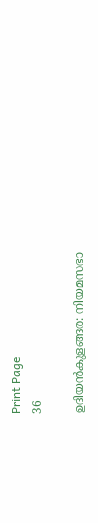Print Page
36

ഉദിയൻകുളങ്ങര: നിയമസഭാ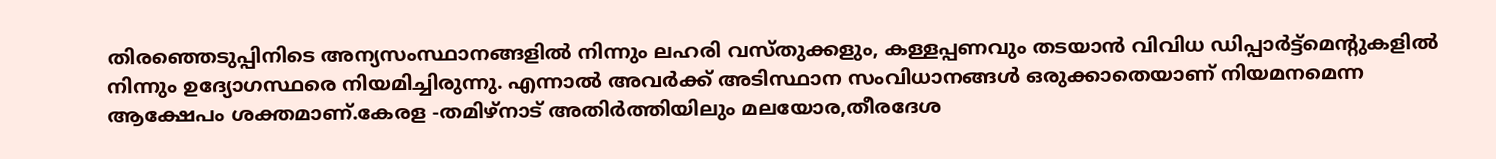തിരഞ്ഞെടുപ്പിനിടെ അന്യസംസ്ഥാനങ്ങളിൽ നിന്നും ലഹരി വസ്തുക്കളും, കള്ളപ്പണവും തടയാൻ വിവിധ ഡിപ്പാർട്ട്മെന്റുകളിൽ നിന്നും ഉദ്യോഗസ്ഥരെ നിയമിച്ചിരുന്നു. എന്നാൽ അവർക്ക് അടിസ്ഥാന സംവിധാനങ്ങൾ ഒരുക്കാതെയാണ് നിയമനമെന്ന ആക്ഷേപം ശക്തമാണ്.കേരള -തമിഴ്നാട് അതിർത്തിയിലും മലയോര,തീരദേശ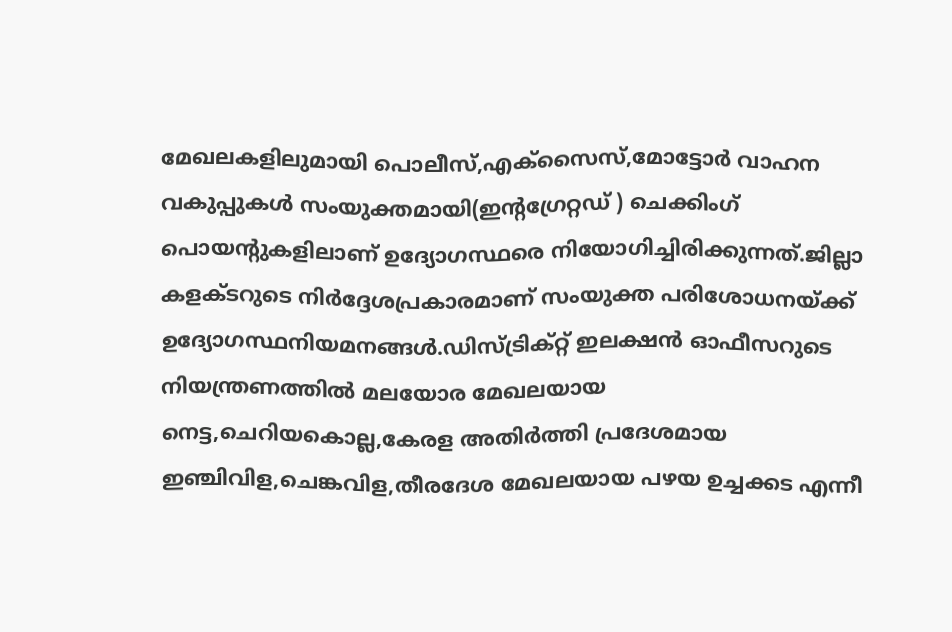മേഖലകളിലുമായി പൊലീസ്,എക്സൈസ്,മോട്ടോർ വാഹന വകുപ്പുകൾ സംയുക്തമായി(ഇന്റഗ്രേറ്റഡ് ) ചെക്കിംഗ് പൊയന്റുകളിലാണ് ഉദ്യോഗസ്ഥരെ നിയോഗിച്ചിരിക്കുന്നത്.ജില്ലാ കളക്ടറുടെ നിർദ്ദേശപ്രകാരമാണ് സംയുക്ത പരിശോധനയ്ക്ക് ഉദ്യോഗസ്ഥനിയമനങ്ങൾ.ഡിസ്ട്രിക്റ്റ് ഇലക്ഷൻ ഓഫീസറുടെ നിയന്ത്രണത്തിൽ മലയോര മേഖലയായ നെട്ട,ചെറിയകൊല്ല,കേരള അതിർത്തി പ്രദേശമായ ഇഞ്ചിവിള,ചെങ്കവിള,തീരദേശ മേഖലയായ പഴയ ഉച്ചക്കട എന്നീ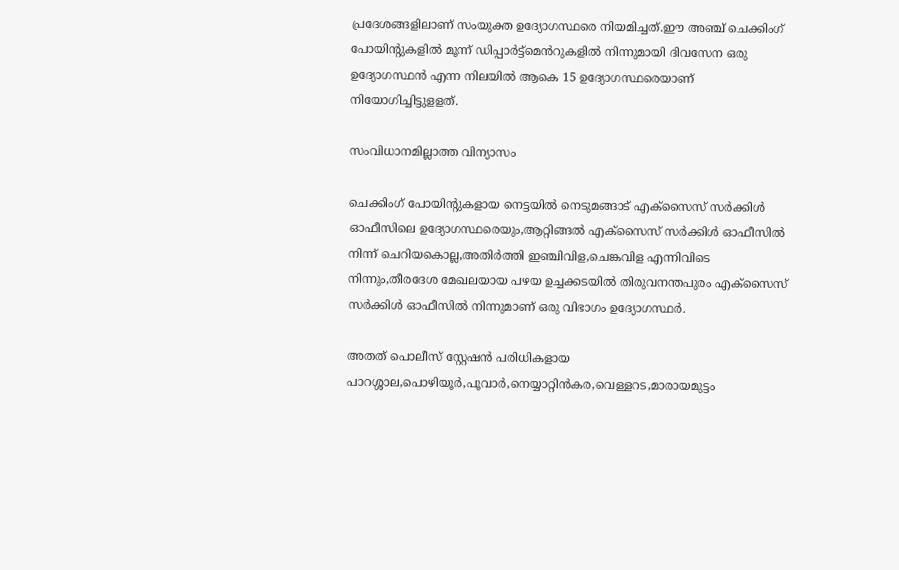പ്രദേശങ്ങളിലാണ് സംയുക്ത ഉദ്യോഗസ്ഥരെ നിയമിച്ചത്.ഈ അഞ്ച് ചെക്കിംഗ് പോയിന്റുകളിൽ മൂന്ന് ഡിപ്പാർട്ട്മെൻറുകളിൽ നിന്നുമായി ദിവസേന ഒരു ഉദ്യോഗസ്ഥൻ എന്ന നിലയിൽ ആകെ 15 ഉദ്യോഗസ്ഥരെയാണ് നിയോഗിച്ചിട്ടുളളത്.

സംവിധാനമില്ലാത്ത വിന്യാസം

ചെക്കിംഗ് പോയിന്റുകളായ നെട്ടയിൽ നെടുമങ്ങാട് എക്സൈസ് സർക്കിൾ ഓഫീസിലെ ഉദ്യോഗസ്ഥരെയും,ആറ്റിങ്ങൽ എക്സൈസ് സർക്കിൾ ഓഫീസിൽ നിന്ന് ചെറിയകൊല്ല,അതിർത്തി ഇഞ്ചിവിള,ചെങ്കവിള എന്നിവിടെ നിന്നും,തീരദേശ മേഖലയായ പഴയ ഉച്ചക്കടയിൽ തിരുവനന്തപുരം എക്സൈസ് സർക്കിൾ ഓഫീസിൽ നിന്നുമാണ് ഒരു വിഭാഗം ഉദ്യോഗസ്ഥർ.

അതത് പൊലീസ് സ്റ്റേഷൻ പരിധികളായ പാറശ്ശാല,പൊഴിയൂർ,പൂവാർ,നെയ്യാറ്റിൻകര,വെള്ളറട,മാരായമുട്ടം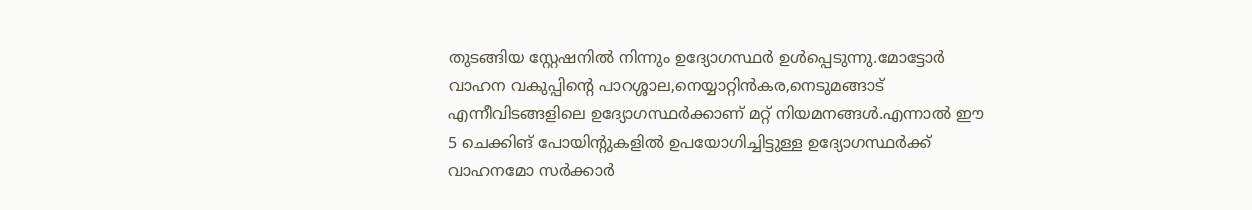തുടങ്ങിയ സ്റ്റേഷനിൽ നിന്നും ഉദ്യോഗസ്ഥർ ഉൾപ്പെടുന്നു.മോട്ടോർ വാഹന വകുപ്പിന്റെ പാറശ്ശാല,നെയ്യാറ്റിൻകര,നെടുമങ്ങാട് എന്നീവിടങ്ങളിലെ ഉദ്യോഗസ്ഥർക്കാണ് മറ്റ് നിയമനങ്ങൾ.എന്നാൽ ഈ 5 ചെക്കിങ് പോയിന്റുകളിൽ ഉപയോഗിച്ചിട്ടുള്ള ഉദ്യോഗസ്ഥർക്ക് വാഹനമോ സർക്കാർ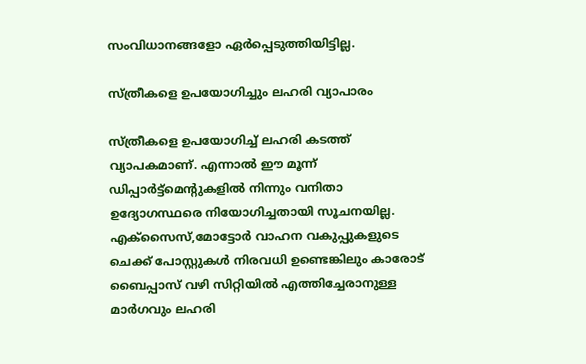സംവിധാനങ്ങളോ ഏർപ്പെടുത്തിയിട്ടില്ല.

സ്ത്രീകളെ ഉപയോഗിച്ചും ലഹരി വ്യാപാരം

സ്ത്രീകളെ ഉപയോഗിച്ച് ലഹരി കടത്ത് വ്യാപകമാണ്. എന്നാൽ ഈ മൂന്ന് ഡിപ്പാർട്ട്മെന്റുകളിൽ നിന്നും വനിതാ ഉദ്യോഗസ്ഥരെ നിയോഗിച്ചതായി സൂചനയില്ല. എക്സൈസ്,മോട്ടോർ വാഹന വകുപ്പുകളുടെ ചെക്ക് പോസ്റ്റുകൾ നിരവധി ഉണ്ടെങ്കിലും കാരോട് ബൈപ്പാസ് വഴി സിറ്റിയിൽ എത്തിച്ചേരാനുള്ള മാർഗവും ലഹരി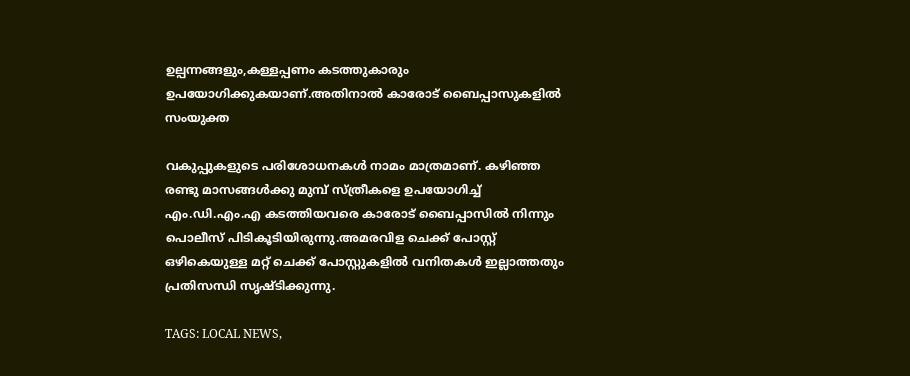ഉല്പന്നങ്ങളും,കള്ളപ്പണം കടത്തുകാരും ഉപയോഗിക്കുകയാണ്.അതിനാൽ കാരോട് ബൈപ്പാസുകളിൽ സംയുക്ത

വകുപ്പുകളുടെ പരിശോധനകൾ നാമം മാത്രമാണ്. കഴിഞ്ഞ രണ്ടു മാസങ്ങൾക്കു മുമ്പ് സ്ത്രീകളെ ഉപയോഗിച്ച് എം.ഡി.എം.എ കടത്തിയവരെ കാരോട് ബൈപ്പാസിൽ നിന്നും പൊലീസ് പിടികൂടിയിരുന്നു.അമരവിള ചെക്ക് പോസ്റ്റ് ഒഴികെയുള്ള മറ്റ് ചെക്ക് പോസ്റ്റുകളിൽ വനിതകൾ ഇല്ലാത്തതും പ്രതിസന്ധി സൃഷ്ടിക്കുന്നു.

TAGS: LOCAL NEWS,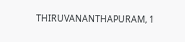THIRUVANANTHAPURAM, 1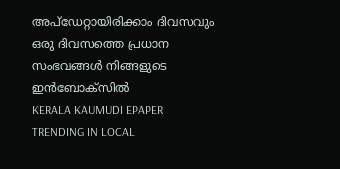അപ്ഡേറ്റായിരിക്കാം ദിവസവും
ഒരു ദിവസത്തെ പ്രധാന സംഭവങ്ങൾ നിങ്ങളുടെ ഇൻബോക്സിൽ
KERALA KAUMUDI EPAPER
TRENDING IN LOCAL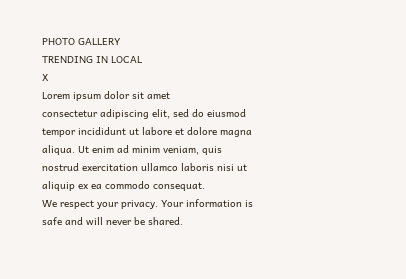PHOTO GALLERY
TRENDING IN LOCAL
X
Lorem ipsum dolor sit amet
consectetur adipiscing elit, sed do eiusmod tempor incididunt ut labore et dolore magna aliqua. Ut enim ad minim veniam, quis nostrud exercitation ullamco laboris nisi ut aliquip ex ea commodo consequat.
We respect your privacy. Your information is safe and will never be shared.